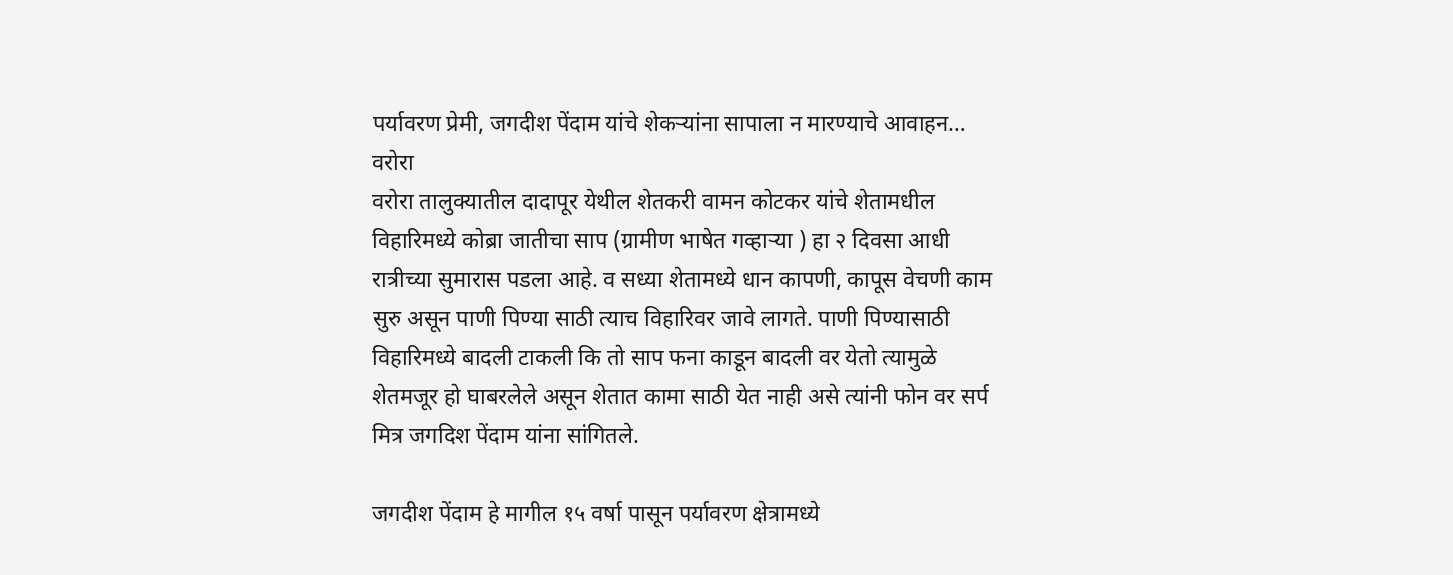पर्यावरण प्रेमी, जगदीश पेंदाम यांचे शेकऱ्यांना सापाला न मारण्याचे आवाहन…
वरोरा
वरोरा तालुक्यातील दादापूर येथील शेतकरी वामन कोटकर यांचे शेतामधील विहारिमध्ये कोब्रा जातीचा साप (ग्रामीण भाषेत गव्हाऱ्या ) हा २ दिवसा आधी रात्रीच्या सुमारास पडला आहे. व सध्या शेतामध्ये धान कापणी, कापूस वेचणी काम सुरु असून पाणी पिण्या साठी त्याच विहारिवर जावे लागते. पाणी पिण्यासाठी विहारिमध्ये बादली टाकली कि तो साप फना काडून बादली वर येतो त्यामुळे शेतमजूर हो घाबरलेले असून शेतात कामा साठी येत नाही असे त्यांनी फोन वर सर्प मित्र जगदिश पेंदाम यांना सांगितले.

जगदीश पेंदाम हे मागील १५ वर्षा पासून पर्यावरण क्षेत्रामध्ये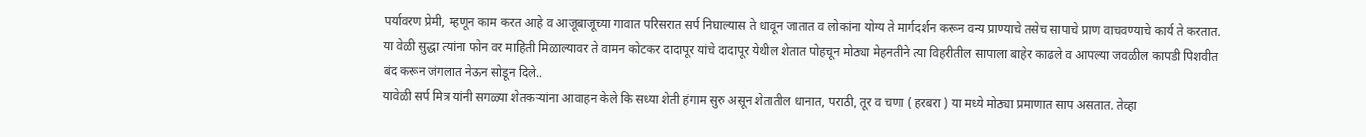पर्यावरण प्रेमी, म्हणून काम करत आहे व आजूबाजूच्या गावात परिसरात सर्प निघाल्यास ते धावून जातात व लोकांना योग्य ते मार्गदर्शन करून वन्य प्राण्याचे तसेच सापाचे प्राण वाचवण्याचे कार्य ते करतात.
या वेळी सुद्धा त्यांना फोन वर माहिती मिळाल्यावर ते वामन कोटकर दादापूर यांचे दादापूर येथील शेतात पोहचून मोठ्या मेहनतीने त्या विहरीतील सापाला बाहेर काढले व आपल्या जवळील कापडी पिशवीत बंद करून जंगलात नेऊन सोडून दिले..
यावेळी सर्प मित्र यांनी सगळ्या शेतकऱ्यांना आवाहन केले कि सध्या शेती हंगाम सुरु असून शेतातील धानात, पराठी, तूर व चणा ( हरबरा ) या मध्ये मोठ्या प्रमाणात साप असतात. तेव्हा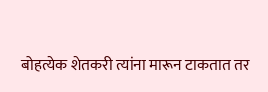बोहत्येक शेतकरी त्यांना मारून टाकतात तर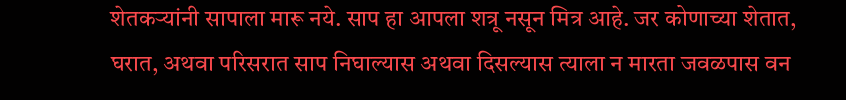शेतकऱ्यांनी सापाला मारू नये. साप हा आपला शत्रू नसून मित्र आहे. जर कोणाच्या शेतात, घरात, अथवा परिसरात साप निघाल्यास अथवा दिसल्यास त्याला न मारता जवळपास वन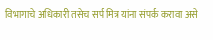विभागाचे अधिकारी तसेच सर्प मित्र यांना संपर्क करावा असे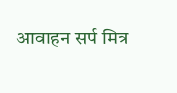आवाहन सर्प मित्र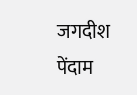जगदीश पेंदाम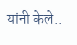यांनी केले..